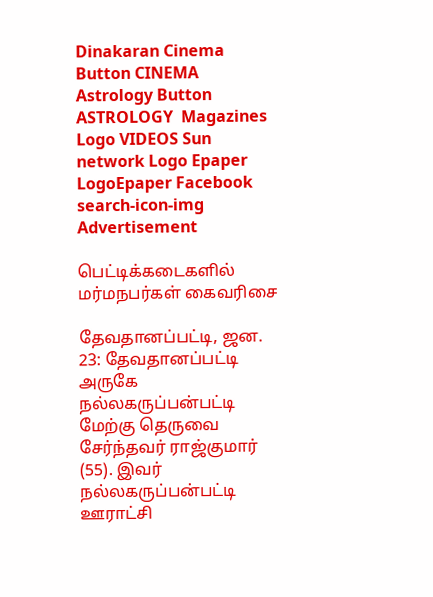Dinakaran Cinema Button CINEMA Astrology Button ASTROLOGY  Magazines Logo VIDEOS Sun network Logo Epaper LogoEpaper Facebook
search-icon-img
Advertisement

பெட்டிக்கடைகளில் மர்மநபர்கள் கைவரிசை

தேவதானப்பட்டி, ஜன. 23: தேவதானப்பட்டி அருகே நல்லகருப்பன்பட்டி மேற்கு தெருவை சேர்ந்தவர் ராஜ்குமார் (55). இவர் நல்லகருப்பன்பட்டி ஊராட்சி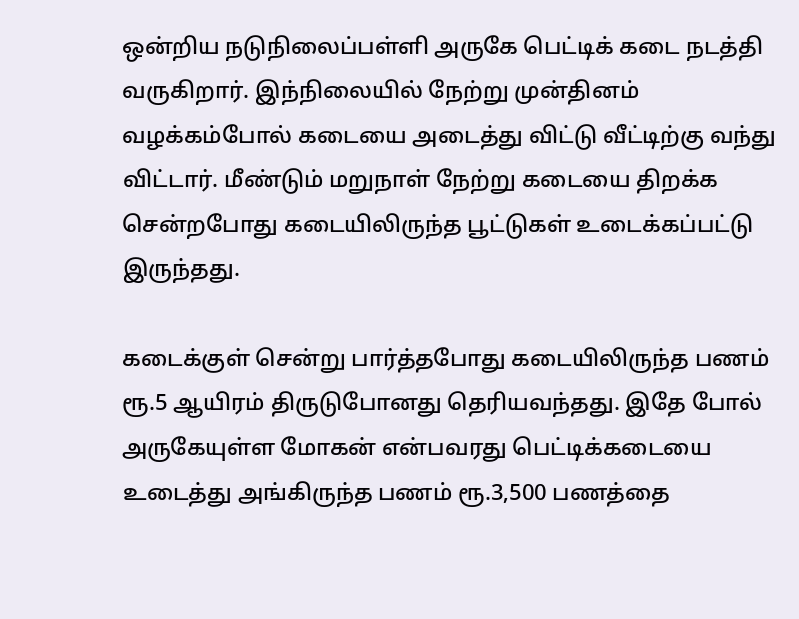ஒன்றிய நடுநிலைப்பள்ளி அருகே பெட்டிக் கடை நடத்தி வருகிறார். இந்நிலையில் நேற்று முன்தினம் வழக்கம்போல் கடையை அடைத்து விட்டு வீட்டிற்கு வந்து விட்டார். மீண்டும் மறுநாள் நேற்று கடையை திறக்க சென்றபோது கடையிலிருந்த பூட்டுகள் உடைக்கப்பட்டு இருந்தது.

கடைக்குள் சென்று பார்த்தபோது கடையிலிருந்த பணம் ரூ.5 ஆயிரம் திருடுபோனது தெரியவந்தது. இதே போல் அருகேயுள்ள மோகன் என்பவரது பெட்டிக்கடையை உடைத்து அங்கிருந்த பணம் ரூ.3,500 பணத்தை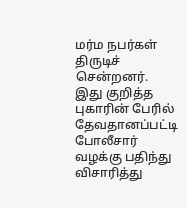மர்ம நபர்கள் திருடிச் சென்றனர். இது குறித்த புகாரின் பேரில் தேவதானப்பட்டி போலீசார் வழக்கு பதிந்து விசாரித்து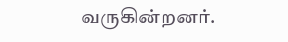வருகின்றனர்.